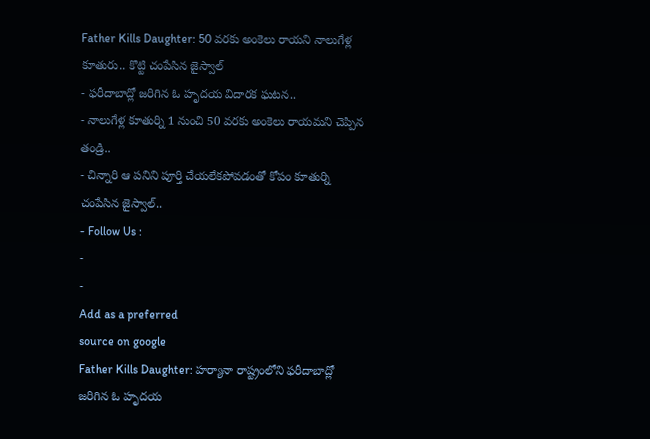Father Kills Daughter: 50 వరకు అంకెలు రాయని నాలుగేళ్ల కూతురు.. కొట్టి చంపేసిన జైస్వాల్
- ఫరీదాబాద్లో జరిగిన ఓ హృదయ విదారక ఘటన..
- నాలుగేళ్ల కూతుర్ని 1 నుంచి 50 వరకు అంకెలు రాయమని చెప్పిన తండ్రి..
- చిన్నారి ఆ పనిని పూర్తి చేయలేకపోవడంతో కోపం కూతుర్ని చంపేసిన జైస్వాల్..
- Follow Us :
-
-
Add as a preferred
source on google
Father Kills Daughter: హర్యానా రాష్ట్రంలోని ఫరీదాబాద్లో జరిగిన ఓ హృదయ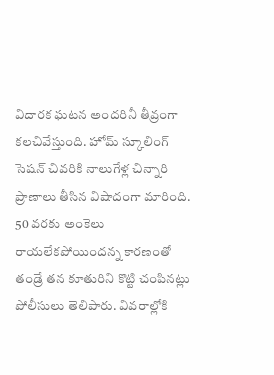విదారక ఘటన అందరినీ తీవ్రంగా కలచివేస్తుంది. హోమ్ స్కూలింగ్ సెషన్ చివరికి నాలుగేళ్ల చిన్నారి ప్రాణాలు తీసిన విషాదంగా మారింది. 50 వరకు అంకెలు రాయలేకపోయిందన్న కారణంతో తండ్రే తన కూతురిని కొట్టి చంపినట్లు పోలీసులు తెలిపారు. వివరాల్లోకి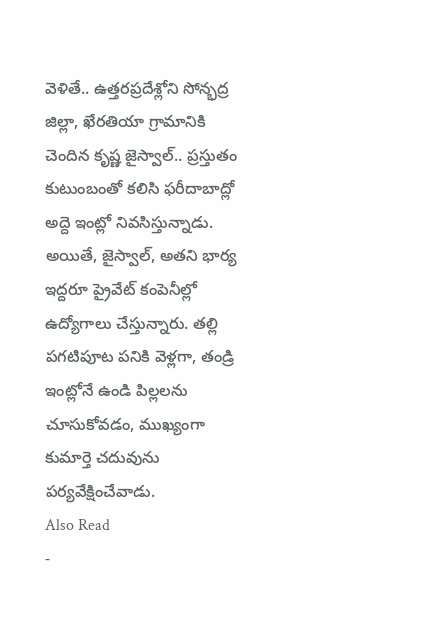వెళితే.. ఉత్తరప్రదేశ్లోని సోన్భద్ర జిల్లా, ఖేరతియా గ్రామానికి చెందిన కృష్ణ జైస్వాల్.. ప్రస్తుతం కుటుంబంతో కలిసి ఫరీదాబాద్లో అద్దె ఇంట్లో నివసిస్తున్నాడు. అయితే, జైస్వాల్, అతని భార్య ఇద్దరూ ప్రైవేట్ కంపెనీల్లో ఉద్యోగాలు చేస్తున్నారు. తల్లి పగటిపూట పనికి వెళ్లగా, తండ్రి ఇంట్లోనే ఉండి పిల్లలను చూసుకోవడం, ముఖ్యంగా కుమార్తె చదువును పర్యవేక్షించేవాడు.
Also Read
-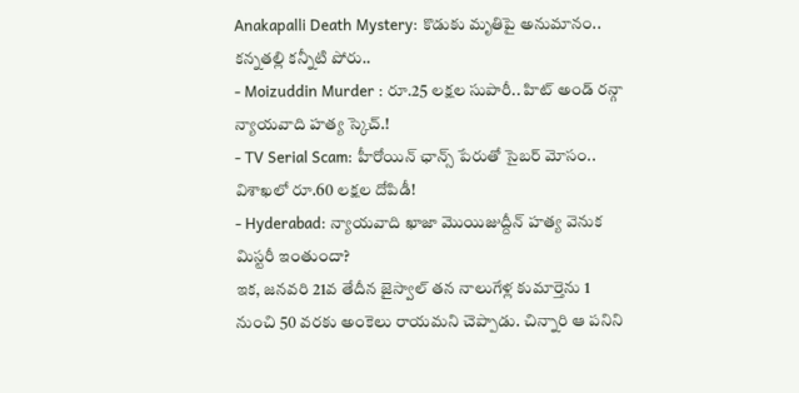Anakapalli Death Mystery: కొడుకు మృతిపై అనుమానం.. కన్నతల్లి కన్నీటి పోరు..
- Moizuddin Murder : రూ.25 లక్షల సుపారీ.. హిట్ అండ్ రన్గా న్యాయవాది హత్య స్కెచ్.!
- TV Serial Scam: హీరోయిన్ ఛాన్స్ పేరుతో సైబర్ మోసం.. విశాఖలో రూ.60 లక్షల దోపిడీ!
- Hyderabad: న్యాయవాది ఖాజా మొయిజుద్దీన్ హత్య వెనుక మిస్టరీ ఇంతుందా?
ఇక, జనవరి 21వ తేదీన జైస్వాల్ తన నాలుగేళ్ల కుమార్తెను 1 నుంచి 50 వరకు అంకెలు రాయమని చెప్పాడు. చిన్నారి ఆ పనిని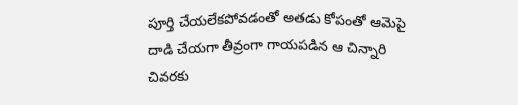పూర్తి చేయలేకపోవడంతో అతడు కోపంతో ఆమెపై దాడి చేయగా తీవ్రంగా గాయపడిన ఆ చిన్నారి చివరకు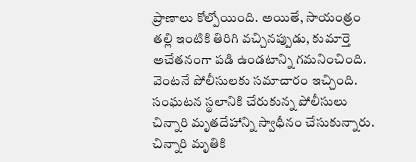ప్రాణాలు కోల్పోయింది. అయితే, సాయంత్రం తల్లి ఇంటికి తిరిగి వచ్చినప్పుడు, కుమార్తె అచేతనంగా పడి ఉండటాన్ని గమనించింది. వెంటనే పోలీసులకు సమాచారం ఇచ్చింది. సంఘటన స్థలానికి చేరుకున్న పోలీసులు చిన్నారి మృతదేహాన్ని స్వాధీనం చేసుకున్నారు. చిన్నారి మృతికి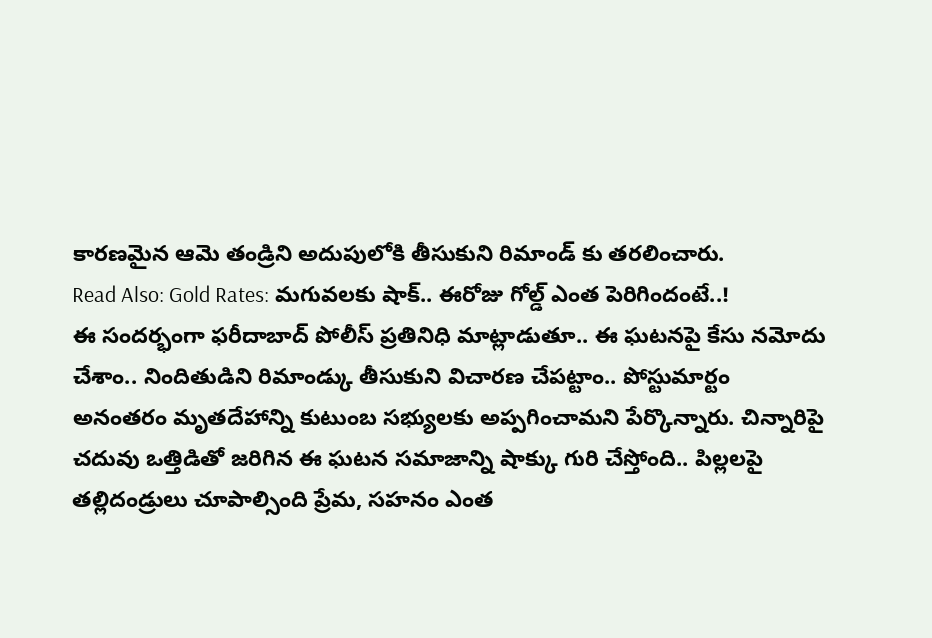కారణమైన ఆమె తండ్రిని అదుపులోకి తీసుకుని రిమాండ్ కు తరలించారు.
Read Also: Gold Rates: మగువలకు షాక్.. ఈరోజు గోల్డ్ ఎంత పెరిగిందంటే..!
ఈ సందర్భంగా ఫరీదాబాద్ పోలీస్ ప్రతినిధి మాట్లాడుతూ.. ఈ ఘటనపై కేసు నమోదు చేశాం.. నిందితుడిని రిమాండ్కు తీసుకుని విచారణ చేపట్టాం.. పోస్టుమార్టం అనంతరం మృతదేహాన్ని కుటుంబ సభ్యులకు అప్పగించామని పేర్కొన్నారు. చిన్నారిపై చదువు ఒత్తిడితో జరిగిన ఈ ఘటన సమాజాన్ని షాక్కు గురి చేస్తోంది.. పిల్లలపై తల్లిదండ్రులు చూపాల్సింది ప్రేమ, సహనం ఎంత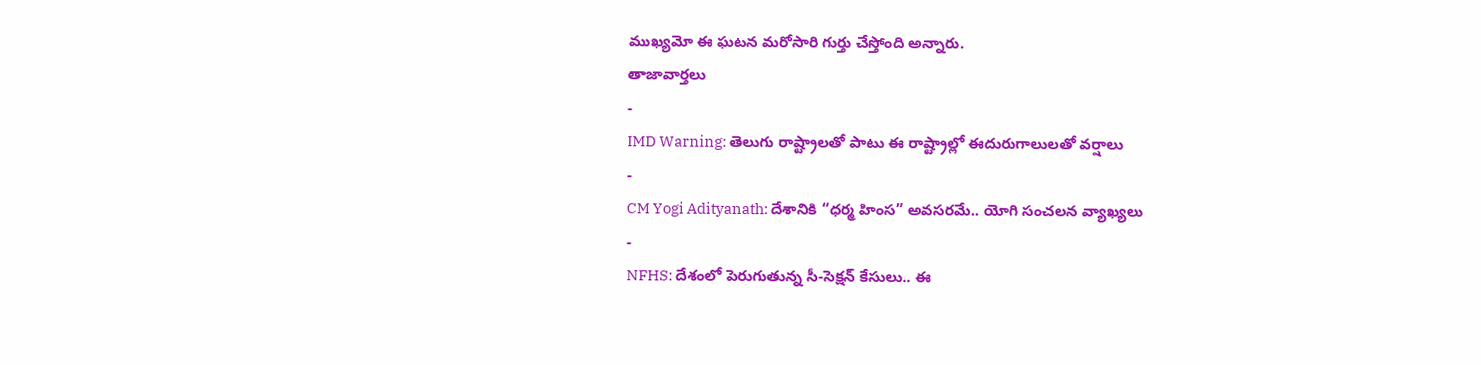ముఖ్యమో ఈ ఘటన మరోసారి గుర్తు చేస్తోంది అన్నారు.
తాజావార్తలు
-
IMD Warning: తెలుగు రాష్ట్రాలతో పాటు ఈ రాష్ట్రాల్లో ఈదురుగాలులతో వర్షాలు
-
CM Yogi Adityanath: దేశానికి “ధర్మ హింస” అవసరమే.. యోగి సంచలన వ్యాఖ్యలు
-
NFHS: దేశంలో పెరుగుతున్న సీ-సెక్షన్ కేసులు.. ఈ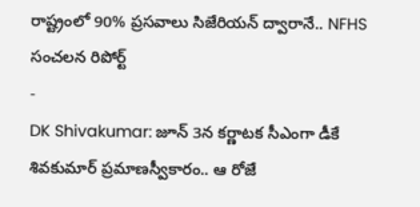రాష్ట్రంలో 90% ప్రసవాలు సిజేరియన్ ద్వారానే.. NFHS సంచలన రిపోర్ట్
-
DK Shivakumar: జూన్ 3న కర్ణాటక సీఎంగా డీకే శివకుమార్ ప్రమాణస్వీకారం.. ఆ రోజే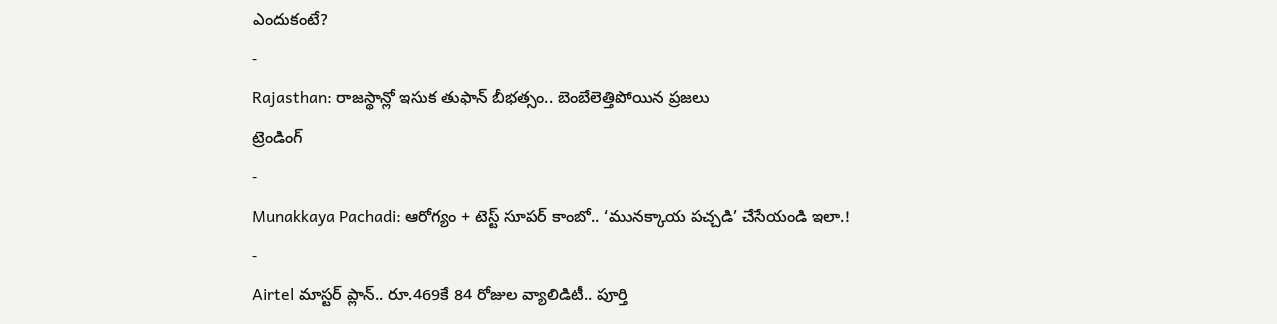ఎందుకంటే?
-
Rajasthan: రాజస్థాన్లో ఇసుక తుఫాన్ బీభత్సం.. బెంబేలెత్తిపోయిన ప్రజలు
ట్రెండింగ్
-
Munakkaya Pachadi: ఆరోగ్యం + టెస్ట్ సూపర్ కాంబో.. ‘మునక్కాయ పచ్చడి’ చేసేయండి ఇలా.!
-
Airtel మాస్టర్ ప్లాన్.. రూ.469కే 84 రోజుల వ్యాలిడిటీ.. పూర్తి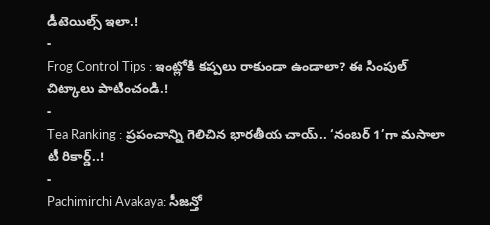డీటెయిల్స్ ఇలా.!
-
Frog Control Tips : ఇంట్లోకి కప్పలు రాకుండా ఉండాలా? ఈ సింపుల్ చిట్కాలు పాటించండి.!
-
Tea Ranking : ప్రపంచాన్ని గెలిచిన భారతీయ చాయ్.. ‘నంబర్ 1’గా మసాలా టీ రికార్డ్..!
-
Pachimirchi Avakaya: సీజన్తో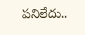పనిలేదు..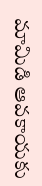మామిడి ఆవకాయకు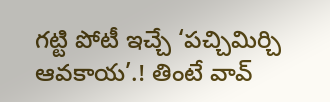గట్టి పోటీ ఇచ్చే ‘పచ్చిమిర్చి ఆవకాయ’.! తింటే వావ్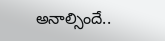అనాల్సిందే..